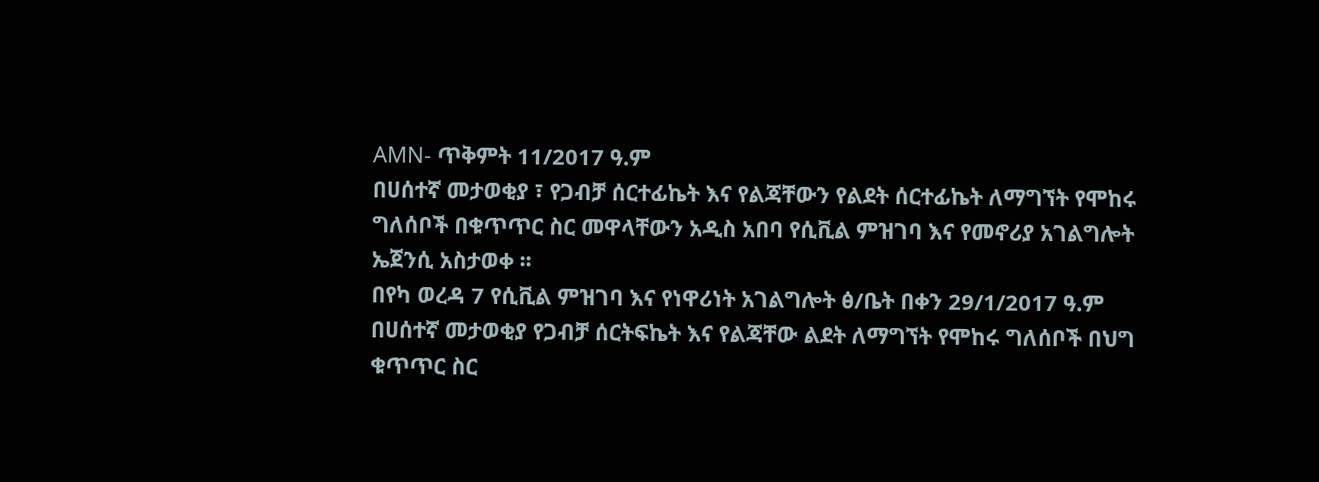AMN- ጥቅምት 11/2017 ዓ.ም
በሀሰተኛ መታወቂያ ፣ የጋብቻ ሰርተፊኬት እና የልጃቸውን የልደት ሰርተፊኬት ለማግኘት የሞከሩ ግለሰቦች በቁጥጥር ስር መዋላቸውን አዲስ አበባ የሲቪል ምዝገባ እና የመኖሪያ አገልግሎት ኤጀንሲ አስታወቀ ፡፡
በየካ ወረዳ 7 የሲቪል ምዝገባ እና የነዋሪነት አገልግሎት ፅ/ቤት በቀን 29/1/2017 ዓ.ም በሀሰተኛ መታወቂያ የጋብቻ ሰርትፍኬት እና የልጃቸው ልደት ለማግኘት የሞከሩ ግለሰቦች በህግ ቁጥጥር ስር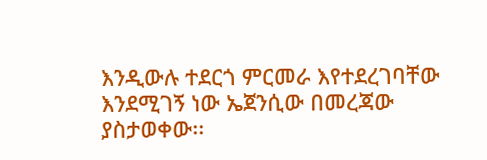እንዲውሉ ተደርጎ ምርመራ እየተደረገባቸው እንደሚገኝ ነው ኤጀንሲው በመረጃው ያስታወቀው፡፡